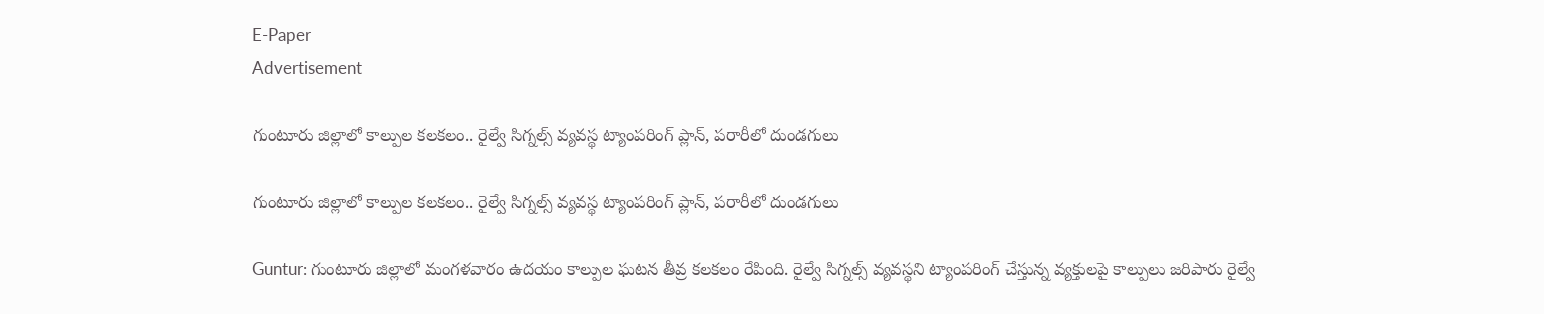E-Paper
Advertisement

గుంటూరు జిల్లాలో కాల్పుల కలకలం.. రైల్వే సిగ్నల్స్ వ్యవస్థ ట్యాంపరింగ్ ప్లాన్, పరారీలో దుండగులు

గుంటూరు జిల్లాలో కాల్పుల కలకలం.. రైల్వే సిగ్నల్స్ వ్యవస్థ ట్యాంపరింగ్ ప్లాన్, పరారీలో దుండగులు

Guntur: గుంటూరు జిల్లాలో మంగళవారం ఉదయం కాల్పుల ఘటన తీవ్ర కలకలం రేపింది. రైల్వే సిగ్నల్స్ వ్యవస్థని ట్యాంపరింగ్ చేస్తున్న వ్యక్తులపై కాల్పులు జరిపారు రైల్వే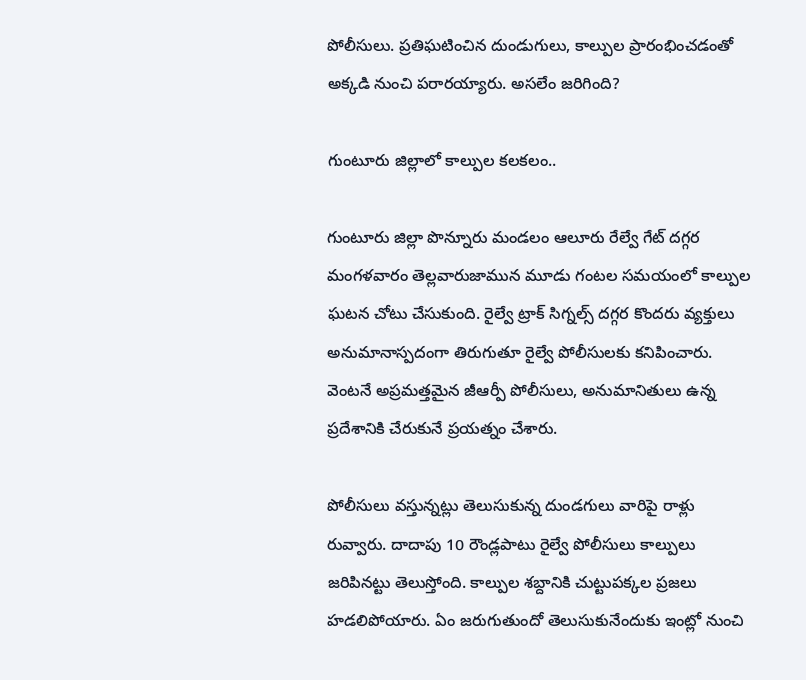పోలీసులు. ప్రతిఘటించిన దుండుగులు, కాల్పుల ప్రారంభించడంతో అక్కడి నుంచి పరారయ్యారు. అసలేం జరిగింది?

గుంటూరు జిల్లాలో కాల్పుల కలకలం..

గుంటూరు జిల్లా పొన్నూరు మండలం ఆలూరు రేల్వే గేట్ దగ్గర మంగళవారం తెల్లవారుజామున మూడు గంటల సమయంలో కాల్పుల ఘటన చోటు చేసుకుంది. రైల్వే ట్రాక్ సిగ్నల్స్ దగ్గర కొందరు వ్యక్తులు అనుమానాస్పదంగా తిరుగుతూ రైల్వే పోలీసులకు కనిపించారు. వెంటనే అప్రమత్తమైన జీఆర్పీ పోలీసులు, అనుమానితులు ఉన్న ప్రదేశానికి చేరుకునే ప్రయత్నం చేశారు.

పోలీసులు వస్తున్నట్లు తెలుసుకున్న దుండగులు వారిపై రాళ్లు రువ్వారు. దాదాపు 10 రౌండ్లపాటు రైల్వే పోలీసులు కాల్పులు జరిపినట్టు తెలుస్తోంది. కాల్పుల శబ్దానికి చుట్టుపక్కల ప్రజలు హడలిపోయారు. ఏం జరుగుతుందో తెలుసుకునేందుకు ఇంట్లో నుంచి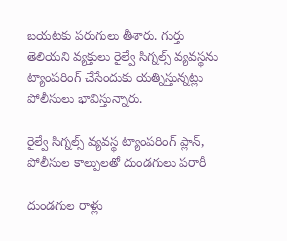బయటకు పరుగులు తీశారు. గుర్తు తెలియని వ్యక్తులు రైల్వే సిగ్నల్స్ వ్యవస్థను ట్యాంపరింగ్ చేసేందుకు యత్నిస్తున్నట్లు పోలీసులు భావిస్తున్నారు.

రైల్వే సిగ్నల్స్ వ్యవస్థ ట్యాంపరింగ్ ప్లాన్,  పోలీసుల కాల్పులతో దుండగులు పరారీ

దుండగుల రాళ్లు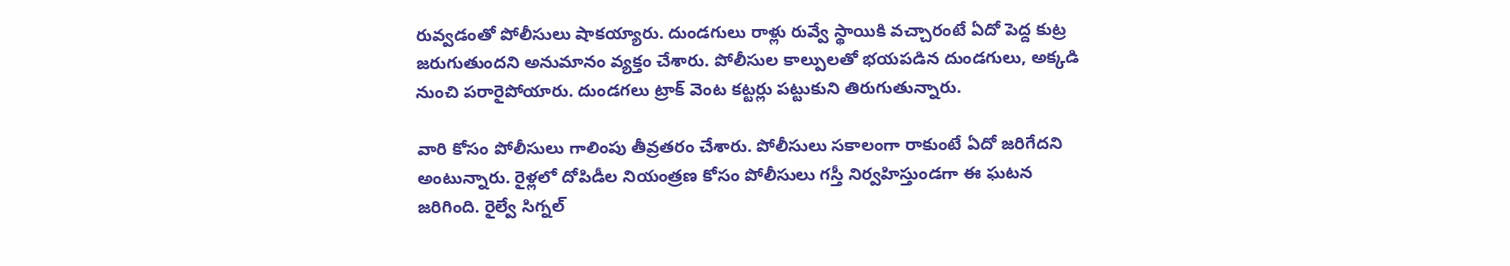రువ్వడంతో పోలీసులు షాకయ్యారు. దుండగులు రాళ్లు రువ్వే స్థాయికి వచ్చారంటే ఏదో పెద్ద కుట్ర జరుగుతుందని అనుమానం వ్యక్తం చేశారు. పోలీసుల కాల్పులతో భయపడిన దుండగులు, అక్కడి నుంచి పరారైపోయారు. దుండగలు ట్రాక్ వెంట కట్టర్లు పట్టుకుని తిరుగుతున్నారు.

వారి కోసం పోలీసులు గాలింపు తీవ్రతరం చేశారు. పోలీసులు సకాలంగా రాకుంటే ఏదో జరిగేదని అంటున్నారు. రైళ్లలో దోపిడీల నియంత్రణ కోసం పోలీసులు గస్తీ నిర్వహిస్తుండగా ఈ ఘటన జరిగింది. రైల్వే సిగ్నల్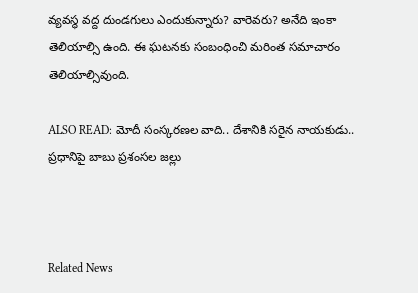వ్యవస్థ వద్ద దుండగులు ఎందుకున్నారు? వారెవరు? అనేది ఇంకా తెలియాల్సి ఉంది. ఈ ఘటనకు సంబంధించి మరింత సమాచారం తెలియాల్సివుంది.

ALSO READ: మోదీ సంస్కరణల వాది.. దేశానికి సరైన నాయకుడు.. ప్రధానిపై బాబు ప్రశంసల జల్లు



Related News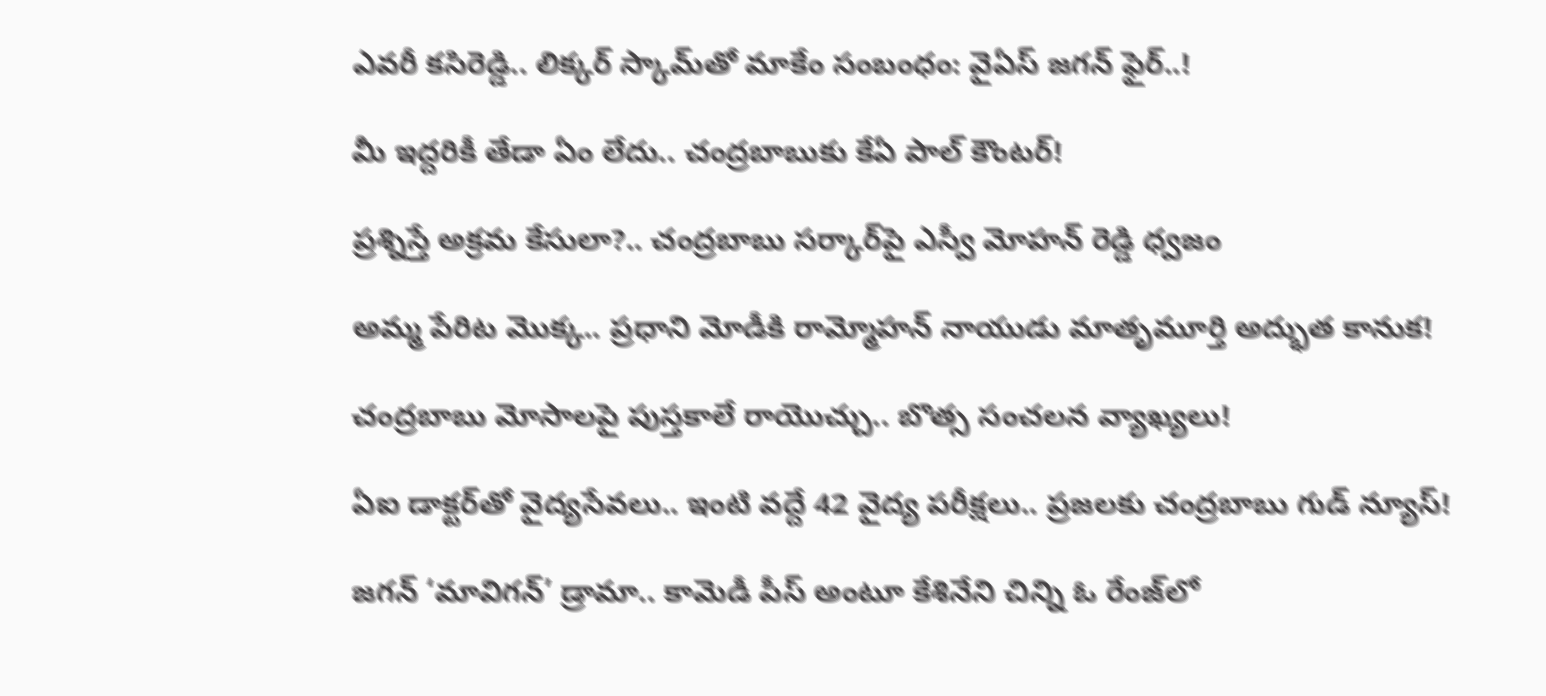ఎవరీ కసిరెడ్డి.. లిక్కర్ స్కామ్‌తో మాకేం సంబంధం: వైఏస్ జగన్ ఫైర్..!

మీ ఇద్దరికీ తేడా ఏం లేదు.. చంద్రబాబుకు కేఏ పాల్ కౌంటర్!

ప్రశ్నిస్తే అక్రమ కేసులా?.. చంద్రబాబు సర్కార్‌పై ఎస్వీ మోహన్ రెడ్డి ధ్వజం

అమ్మ పేరిట మొక్క.. ప్రధాని మోడీకి రామ్మోహన్ నాయుడు మాతృమూర్తి అద్భుత కానుక!

చంద్రబాబు మోసాలపై పుస్తకాలే రాయొచ్చు.. బొత్స సంచలన వ్యాఖ్యలు!

ఏఐ డాక్టర్‌తో వైద్యసేవలు.. ఇంటి వద్దే 42 వైద్య పరీక్షలు.. ప్రజలకు చంద్రబాబు గుడ్ న్యూస్!

జగన్ ‘మావిగన్’ డ్రామా.. కామెడీ పీస్ అంటూ కేశినేని చిన్ని ఓ రేంజ్‌లో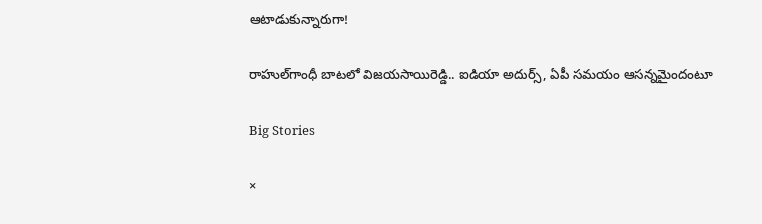ఆటాడుకున్నారుగా!

రాహుల్‌గాంధీ బాటలో విజయసాయిరెడ్డి.. ఐడియా అదుర్స్, ఏపీ సమయం ఆసన్నమైందంటూ

Big Stories

×